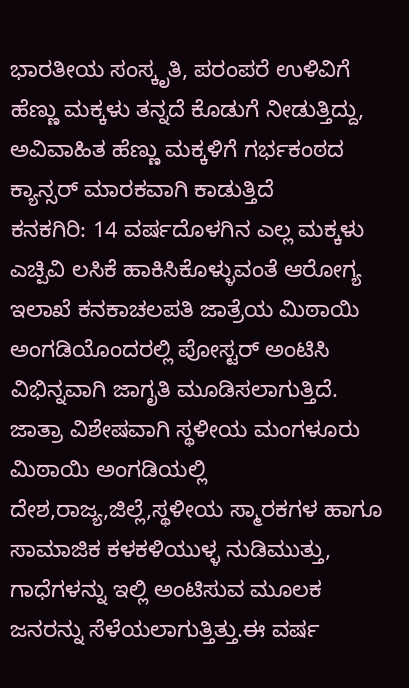ಭಾರತೀಯ ಸಂಸ್ಕೃತಿ, ಪರಂಪರೆ ಉಳಿವಿಗೆ ಹೆಣ್ಣು ಮಕ್ಕಳು ತನ್ನದೆ ಕೊಡುಗೆ ನೀಡುತ್ತಿದ್ದು, ಅವಿವಾಹಿತ ಹೆಣ್ಣು ಮಕ್ಕಳಿಗೆ ಗರ್ಭಕಂಠದ ಕ್ಯಾನ್ಸರ್ ಮಾರಕವಾಗಿ ಕಾಡುತ್ತಿದೆ
ಕನಕಗಿರಿ: 14 ವರ್ಷದೊಳಗಿನ ಎಲ್ಲ ಮಕ್ಕಳು ಎಚ್ಪಿವಿ ಲಸಿಕೆ ಹಾಕಿಸಿಕೊಳ್ಳುವಂತೆ ಆರೋಗ್ಯ ಇಲಾಖೆ ಕನಕಾಚಲಪತಿ ಜಾತ್ರೆಯ ಮಿಠಾಯಿ ಅಂಗಡಿಯೊಂದರಲ್ಲಿ ಪೋಸ್ಟರ್ ಅಂಟಿಸಿ ವಿಭಿನ್ನವಾಗಿ ಜಾಗೃತಿ ಮೂಡಿಸಲಾಗುತ್ತಿದೆ.
ಜಾತ್ರಾ ವಿಶೇಷವಾಗಿ ಸ್ಥಳೀಯ ಮಂಗಳೂರು ಮಿಠಾಯಿ ಅಂಗಡಿಯಲ್ಲಿ ದೇಶ,ರಾಜ್ಯ,ಜಿಲ್ಲೆ,ಸ್ಥಳೀಯ ಸ್ಮಾರಕಗಳ ಹಾಗೂ ಸಾಮಾಜಿಕ ಕಳಕಳಿಯುಳ್ಳ ನುಡಿಮುತ್ತು, ಗಾಧೆಗಳನ್ನು ಇಲ್ಲಿ ಅಂಟಿಸುವ ಮೂಲಕ ಜನರನ್ನು ಸೆಳೆಯಲಾಗುತ್ತಿತ್ತು.ಈ ವರ್ಷ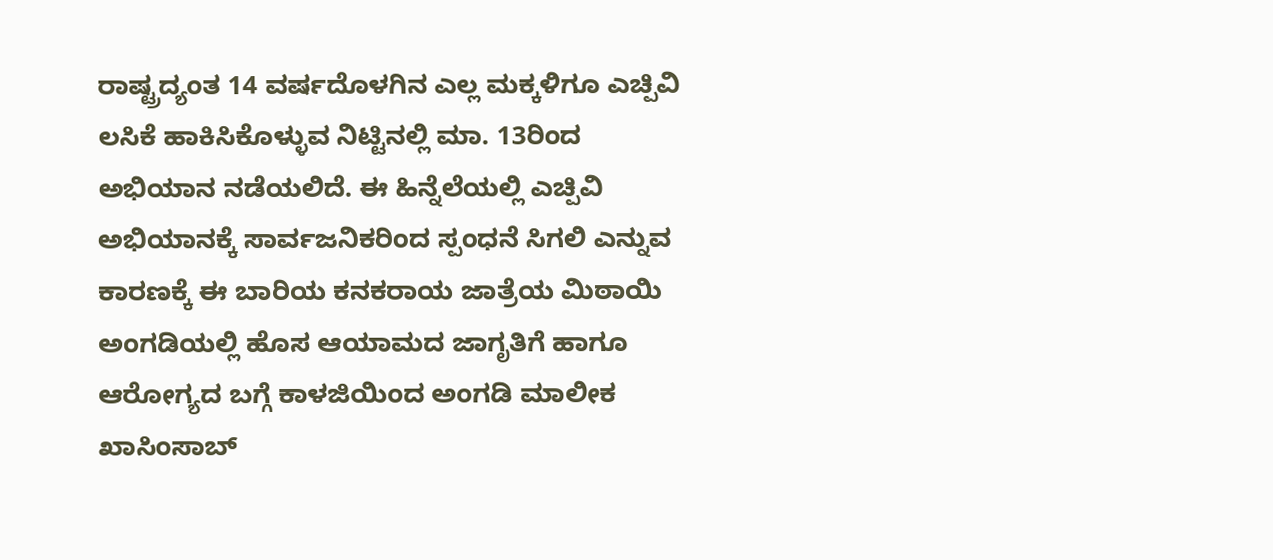ರಾಷ್ಟ್ರದ್ಯಂತ 14 ವರ್ಷದೊಳಗಿನ ಎಲ್ಲ ಮಕ್ಕಳಿಗೂ ಎಚ್ಪಿವಿ ಲಸಿಕೆ ಹಾಕಿಸಿಕೊಳ್ಳುವ ನಿಟ್ಟಿನಲ್ಲಿ ಮಾ. 13ರಿಂದ ಅಭಿಯಾನ ನಡೆಯಲಿದೆ. ಈ ಹಿನ್ನೆಲೆಯಲ್ಲಿ ಎಚ್ಪಿವಿ ಅಭಿಯಾನಕ್ಕೆ ಸಾರ್ವಜನಿಕರಿಂದ ಸ್ಪಂಧನೆ ಸಿಗಲಿ ಎನ್ನುವ ಕಾರಣಕ್ಕೆ ಈ ಬಾರಿಯ ಕನಕರಾಯ ಜಾತ್ರೆಯ ಮಿಠಾಯಿ ಅಂಗಡಿಯಲ್ಲಿ ಹೊಸ ಆಯಾಮದ ಜಾಗೃತಿಗೆ ಹಾಗೂ ಆರೋಗ್ಯದ ಬಗ್ಗೆ ಕಾಳಜಿಯಿಂದ ಅಂಗಡಿ ಮಾಲೀಕ ಖಾಸಿಂಸಾಬ್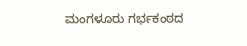ಮಂಗಳೂರು ಗರ್ಭಕಂಠದ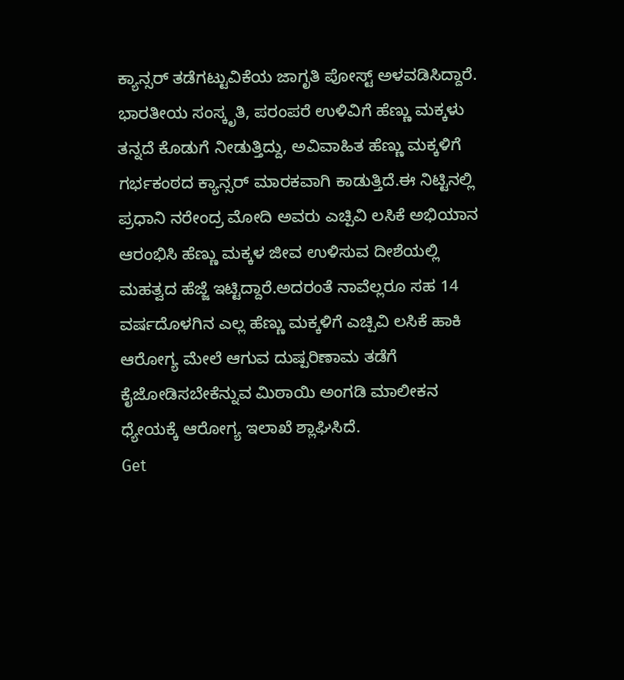ಕ್ಯಾನ್ಸರ್ ತಡೆಗಟ್ಟುವಿಕೆಯ ಜಾಗೃತಿ ಪೋಸ್ಟ್ ಅಳವಡಿಸಿದ್ದಾರೆ.
ಭಾರತೀಯ ಸಂಸ್ಕೃತಿ, ಪರಂಪರೆ ಉಳಿವಿಗೆ ಹೆಣ್ಣು ಮಕ್ಕಳು ತನ್ನದೆ ಕೊಡುಗೆ ನೀಡುತ್ತಿದ್ದು, ಅವಿವಾಹಿತ ಹೆಣ್ಣು ಮಕ್ಕಳಿಗೆ ಗರ್ಭಕಂಠದ ಕ್ಯಾನ್ಸರ್ ಮಾರಕವಾಗಿ ಕಾಡುತ್ತಿದೆ.ಈ ನಿಟ್ಟಿನಲ್ಲಿ ಪ್ರಧಾನಿ ನರೇಂದ್ರ ಮೋದಿ ಅವರು ಎಚ್ಪಿವಿ ಲಸಿಕೆ ಅಭಿಯಾನ ಆರಂಭಿಸಿ ಹೆಣ್ಣು ಮಕ್ಕಳ ಜೀವ ಉಳಿಸುವ ದೀಶೆಯಲ್ಲಿ ಮಹತ್ವದ ಹೆಜ್ಜೆ ಇಟ್ಟಿದ್ದಾರೆ.ಅದರಂತೆ ನಾವೆಲ್ಲರೂ ಸಹ 14 ವರ್ಷದೊಳಗಿನ ಎಲ್ಲ ಹೆಣ್ಣು ಮಕ್ಕಳಿಗೆ ಎಚ್ಪಿವಿ ಲಸಿಕೆ ಹಾಕಿ ಆರೋಗ್ಯ ಮೇಲೆ ಆಗುವ ದುಷ್ಪರಿಣಾಮ ತಡೆಗೆ ಕೈಜೋಡಿಸಬೇಕೆನ್ನುವ ಮಿಠಾಯಿ ಅಂಗಡಿ ಮಾಲೀಕನ ಧ್ಯೇಯಕ್ಕೆ ಆರೋಗ್ಯ ಇಲಾಖೆ ಶ್ಲಾಘಿಸಿದೆ.
Get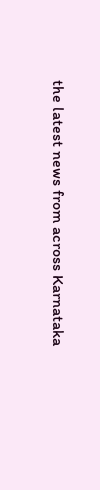the latest news from across Karnataka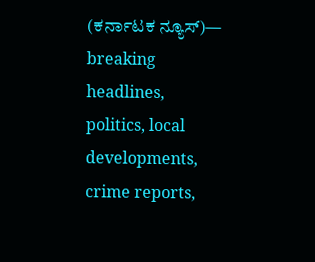(ಕರ್ನಾಟಕ ನ್ಯೂಸ್)— breaking headlines, politics, local developments, crime reports,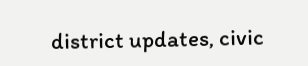district updates, civic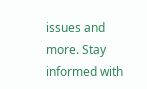issues and more. Stay informed with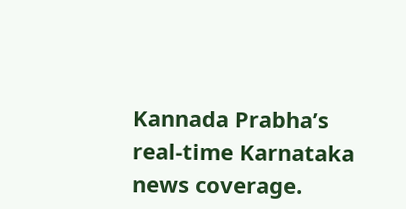Kannada Prabha’s real‑time Karnataka news coverage.